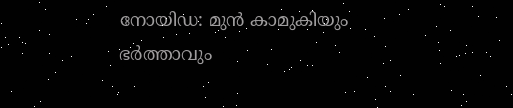നോയിഡ: മുൻ കാമുകിയും ഭർത്താവും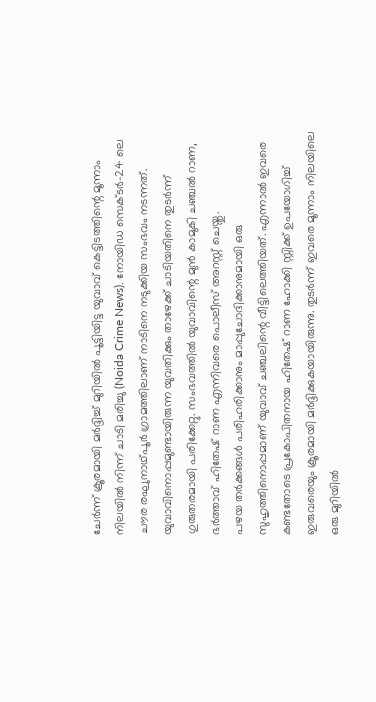ചേർന്ന് ക്രൂരമായി മർദ്ദിച്ച് മുറിയിൽ പൂട്ടിയിട്ട യുവാവ് കെട്ടിടത്തിന്റെ മൂന്നാം നിലയിൽ നിന്ന് ചാടി മരിച്ചു (Noida Crime News). നോയിഡ സെക്ടർ-24 ലെ ചൗര രഘുനാഥ്പൂർ ഗ്രാമത്തിലാണ് നാടിനെ നടുക്കിയ സംഭവം നടന്നത്. യുവാവിനൊപ്പമുണ്ടായിരുന്ന യുവതിക്കും താഴേക്ക് ചാടിയതിനെ തുടർന്ന് ഗുരുതരമായി പരിക്കേറ്റു. സംഭവത്തിൽ യുവാവിന്റെ മുൻ കാമുകി ചഞ്ചൽ റാണ, ഭർത്താവ് ഹിതേഷ് റാണ എന്നിവരെ പൊലീസ് അറസ്റ്റ് ചെയ്തു.
പഴയ തർക്കങ്ങൾ പരിഹരിക്കാനും മാപ്പുചോദിക്കാനുമായി ഒരു സുഹൃത്തിനൊപ്പമാണ് യുവാവ് ചഞ്ചലിന്റെ വീട്ടിലെത്തിയത്. എന്നാൽ ഇവരെ കണ്ടതോടെ പ്രകോപിതനായ ഹിതേഷ് റാണ ഹോക്കി സ്റ്റിക്ക് ഉപയോഗിച്ച് ഇരുവരെയും ക്രൂരമായി മർദ്ദിക്കുകയായിരുന്നു. തുടർന്ന് ഇവരെ മൂന്നാം നിലയിലെ ഒരു മുറിയിൽ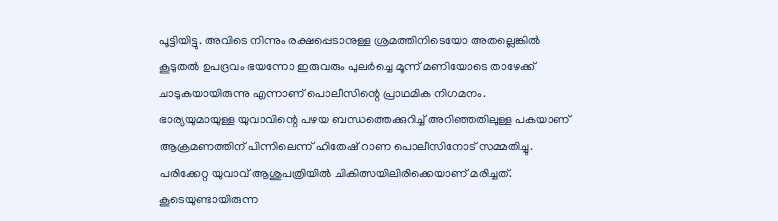പൂട്ടിയിട്ടു. അവിടെ നിന്നും രക്ഷപ്പെടാനുള്ള ശ്രമത്തിനിടെയോ അതല്ലെങ്കിൽ കൂടുതൽ ഉപദ്രവം ഭയന്നോ ഇരുവരും പുലർച്ചെ മൂന്ന് മണിയോടെ താഴേക്ക് ചാടുകയായിരുന്നു എന്നാണ് പൊലീസിന്റെ പ്രാഥമിക നിഗമനം.
ഭാര്യയുമായുള്ള യുവാവിന്റെ പഴയ ബന്ധത്തെക്കുറിച്ച് അറിഞ്ഞതിലുള്ള പകയാണ് ആക്രമണത്തിന് പിന്നിലെന്ന് ഹിതേഷ് റാണ പൊലീസിനോട് സമ്മതിച്ചു. പരിക്കേറ്റ യുവാവ് ആശുപത്രിയിൽ ചികിത്സയിലിരിക്കെയാണ് മരിച്ചത്. കൂടെയുണ്ടായിരുന്ന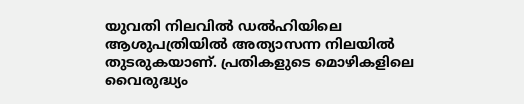യുവതി നിലവിൽ ഡൽഹിയിലെ ആശുപത്രിയിൽ അത്യാസന്ന നിലയിൽ തുടരുകയാണ്. പ്രതികളുടെ മൊഴികളിലെ വൈരുദ്ധ്യം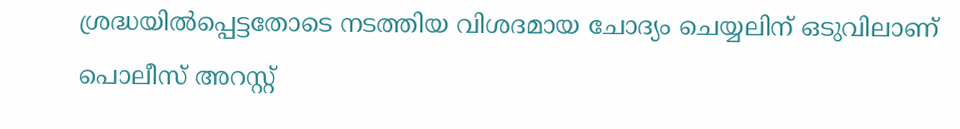ശ്രദ്ധയിൽപ്പെട്ടതോടെ നടത്തിയ വിശദമായ ചോദ്യം ചെയ്യലിന് ഒടുവിലാണ് പൊലീസ് അറസ്റ്റ്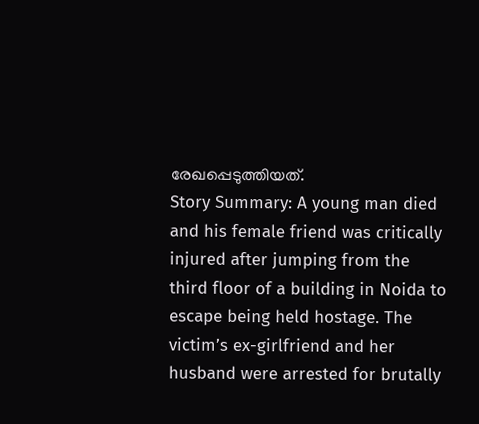രേഖപ്പെടുത്തിയത്.
Story Summary: A young man died and his female friend was critically injured after jumping from the third floor of a building in Noida to escape being held hostage. The victim’s ex-girlfriend and her husband were arrested for brutally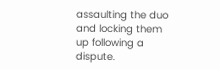assaulting the duo and locking them up following a dispute.